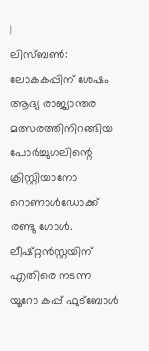|
ലിസ്ബൺ: ലോകകപ്പിന് ശേഷം ആദ്യ രാജ്യാന്തര മത്സരത്തിനിറങ്ങിയ പോർച്ചുഗലിന്റെ ക്രിസ്റ്റിയാനോ റൊണാൾഡോക്ക് രണ്ടു ഗോൾ. ലീഷ്റ്റൻസ്റ്റയിന് എതിരെ നടന്ന യൂറോ കപ്പ് ഫുട്ബോൾ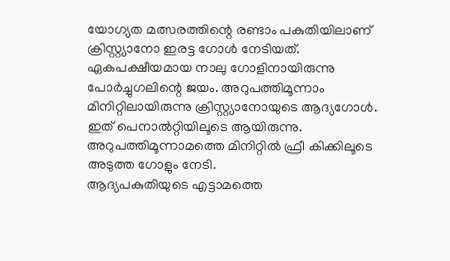യോഗ്യത മത്സരത്തിന്റെ രണ്ടാം പകുതിയിലാണ് ക്രിസ്റ്റ്യാനോ ഇരട്ട ഗോൾ നേടിയത്. ഏകപക്ഷീയമായ നാലു ഗോളിനായിരുന്നു പോർച്ചുഗലിന്റെ ജയം. അറുപത്തിമൂന്നാം മിനിറ്റിലായിരുന്നു ക്രിസ്റ്റ്യാനോയുടെ ആദ്യഗോൾ. ഇത് പെനാൽറ്റിയിലൂടെ ആയിരുന്നു. അറുപത്തിമൂന്നാമത്തെ മിനിറ്റിൽ ഫ്രീ കിക്കിലൂടെ അടുത്ത ഗോളും നേടി.
ആദ്യപകുതിയുടെ എട്ടാമത്തെ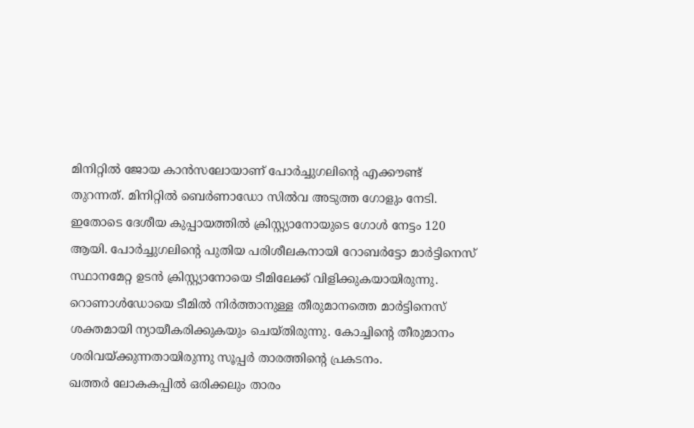മിനിറ്റിൽ ജോയ കാൻസലോയാണ് പോർച്ചുഗലിന്റെ എക്കൗണ്ട് തുറന്നത്. മിനിറ്റിൽ ബെർണാഡോ സിൽവ അടുത്ത ഗോളും നേടി.
ഇതോടെ ദേശീയ കുപ്പായത്തിൽ ക്രിസ്റ്റ്യാനോയുടെ ഗോൾ നേട്ടം 120 ആയി. പോർച്ചുഗലിന്റെ പുതിയ പരിശീലകനായി റോബർട്ടോ മാർട്ടിനെസ് സ്ഥാനമേറ്റ ഉടൻ ക്രിസ്റ്റ്യാനോയെ ടീമിലേക്ക് വിളിക്കുകയായിരുന്നു. റൊണാൾഡോയെ ടീമിൽ നിർത്താനുള്ള തീരുമാനത്തെ മാർട്ടിനെസ് ശക്തമായി ന്യായീകരിക്കുകയും ചെയ്തിരുന്നു. കോച്ചിന്റെ തീരുമാനം ശരിവയ്ക്കുന്നതായിരുന്നു സൂപ്പർ താരത്തിന്റെ പ്രകടനം.
ഖത്തർ ലോകകപ്പിൽ ഒരിക്കലും താരം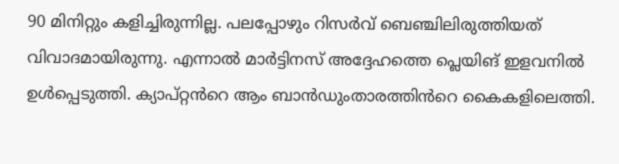90 മിനിറ്റും കളിച്ചിരുന്നില്ല. പലപ്പോഴും റിസർവ് ബെഞ്ചിലിരുത്തിയത് വിവാദമായിരുന്നു. എന്നാൽ മാർട്ടിനസ് അദ്ദേഹത്തെ പ്ലെയിങ് ഇളവനിൽ ഉൾപ്പെടുത്തി. ക്യാപ്റ്റൻറെ ആം ബാൻഡുംതാരത്തിൻറെ കൈകളിലെത്തി.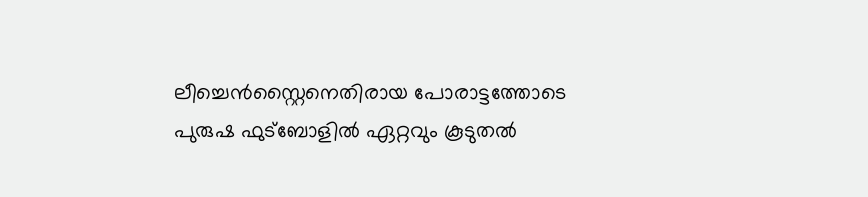ലീച്ചെൻസ്റ്റൈനെതിരായ പോരാട്ടത്തോടെ പുരുഷ ഫുട്ബോളിൽ ഏറ്റവും കൂടുതൽ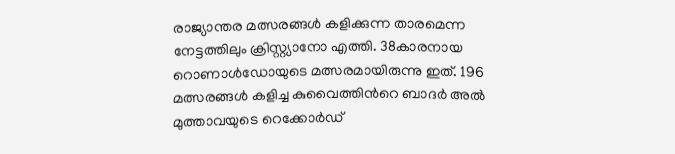രാജ്യാന്തര മത്സരങ്ങൾ കളിക്കുന്ന താരമെന്ന നേട്ടത്തിലും ക്രിസ്റ്റ്യാനോ എത്തി. 38കാരനായ റൊണാൾഡോയുടെ മത്സരമായിരുന്നു ഇത്. 196 മത്സരങ്ങൾ കളിച്ച കുവൈത്തിൻറെ ബാദർ അൽ മുത്താവയുടെ റെക്കോർഡ്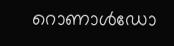റൊണാൾഡോ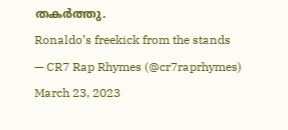തകർത്തു.
Ronaldo’s freekick from the stands
— CR7 Rap Rhymes (@cr7raprhymes) March 23, 2023